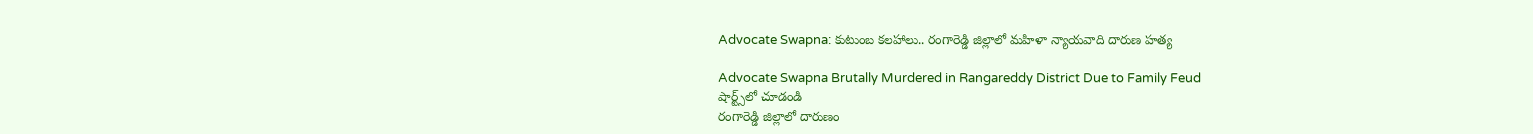Advocate Swapna: కుటుంబ కలహాలు.. రంగారెడ్డి జిల్లాలో మహిళా న్యాయవాది దారుణ హత్య

Advocate Swapna Brutally Murdered in Rangareddy District Due to Family Feud
షార్ట్స్‌లో చూడండి
రంగారెడ్డి జిల్లాలో దారుణం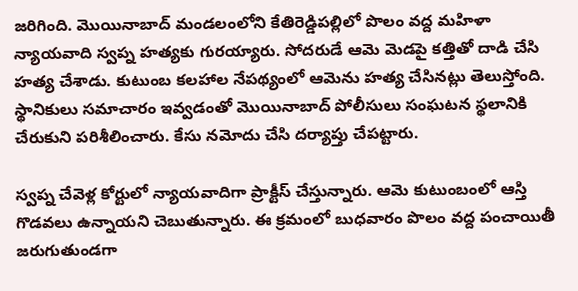జరిగింది. మొయినాబాద్ మండలంలోని కేతిరెడ్డిపల్లిలో పొలం వద్ద మహిళా న్యాయవాది స్వప్న హత్యకు గురయ్యారు. సోదరుడే ఆమె మెడపై కత్తితో దాడి చేసి హత్య చేశాడు. కుటుంబ కలహాల నేపథ్యంలో ఆమెను హత్య చేసినట్లు తెలుస్తోంది. స్థానికులు సమాచారం ఇవ్వడంతో మొయినాబాద్ పోలీసులు సంఘటన స్థలానికి చేరుకుని పరిశీలించారు. కేసు నమోదు చేసి దర్యాప్తు చేపట్టారు.

స్వప్న చేవెళ్ల కోర్టులో న్యాయవాదిగా ప్రాక్టీస్ చేస్తున్నారు. ఆమె కుటుంబంలో ఆస్తి గొడవలు ఉన్నాయని చెబుతున్నారు. ఈ క్రమంలో బుధవారం పొలం వద్ద పంచాయితీ జరుగుతుండగా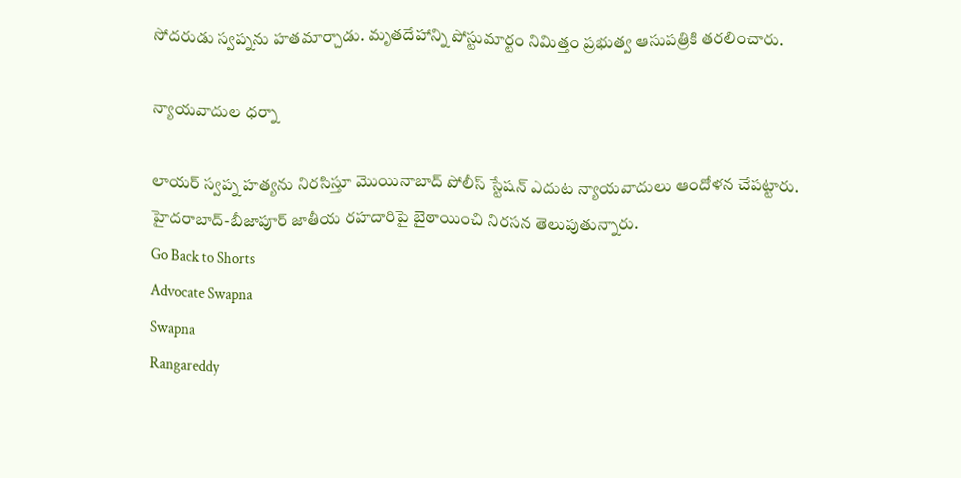సోదరుడు స్వప్నను హతమార్చాడు. మృతదేహాన్ని పోస్టుమార్టం నిమిత్తం ప్రభుత్వ ఆసుపత్రికి తరలించారు.

న్యాయవాదుల ధర్నా

లాయర్ స్వప్న హత్యను నిరసిస్తూ మొయినాబాద్ పోలీస్ స్టేషన్ ఎదుట న్యాయవాదులు ఆందోళన చేపట్టారు. హైదరాబాద్-బీజాపూర్ జాతీయ రహదారిపై బైఠాయించి నిరసన తెలుపుతున్నారు.
Go Back to Shorts
Advocate Swapna
Swapna
Rangareddy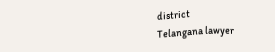district
Telangana lawyer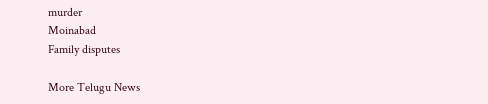murder
Moinabad
Family disputes

More Telugu News